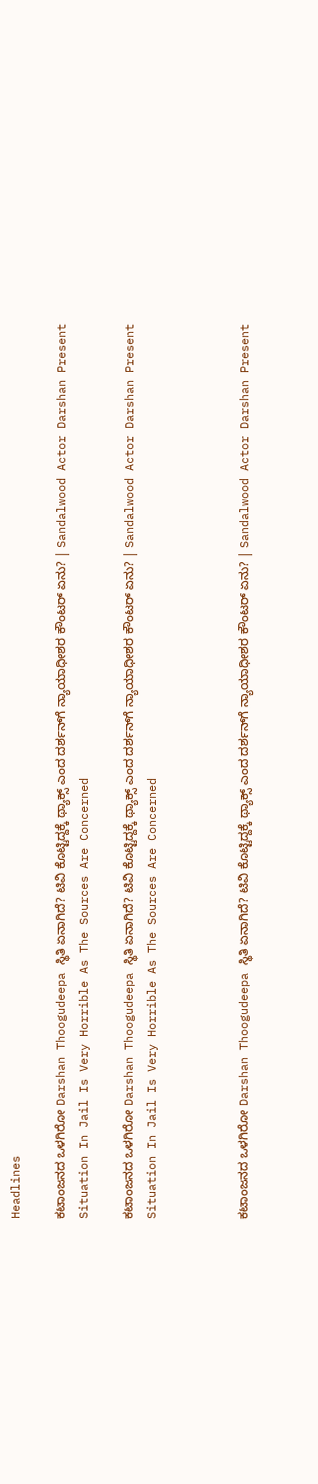Headlines

ಕಟಾಂಜನದ ಒಳಗಿರೋ Darshan Thoogudeepa ಸ್ಥಿತಿ ಏನಾಗಿದೆ? ಟಿವಿ ಕೊಟ್ಟಿದ್ದಕ್ಕೆ ಥ್ಯಾಕ್ಸ್ ಎಂದ ದರ್ಶನ್‌ಗೆ ನ್ಯಾಯಾಧೀಶರ ಕೌಂಟರ್ ಏನು? | Sandalwood Actor Darshan Present Situation In Jail Is Very Horrible As The Sources Are Concerned

ಕಟಾಂಜನದ ಒಳಗಿರೋ Darshan Thoogudeepa ಸ್ಥಿತಿ ಏನಾಗಿದೆ? ಟಿವಿ ಕೊಟ್ಟಿದ್ದಕ್ಕೆ ಥ್ಯಾಕ್ಸ್ ಎಂದ ದರ್ಶನ್‌ಗೆ ನ್ಯಾಯಾಧೀಶರ ಕೌಂಟರ್ ಏನು? | Sandalwood Actor Darshan Present Situation In Jail Is Very Horrible As The Sources Are Concerned



ಕಟಾಂಜನದ ಒಳಗಿರೋ Darshan Thoogudeepa ಸ್ಥಿತಿ ಏನಾಗಿದೆ? ಟಿವಿ ಕೊಟ್ಟಿದ್ದಕ್ಕೆ ಥ್ಯಾಕ್ಸ್ ಎಂದ ದರ್ಶನ್‌ಗೆ ನ್ಯಾಯಾಧೀಶರ ಕೌಂಟರ್ ಏನು? | Sandalwood Actor Darshan Present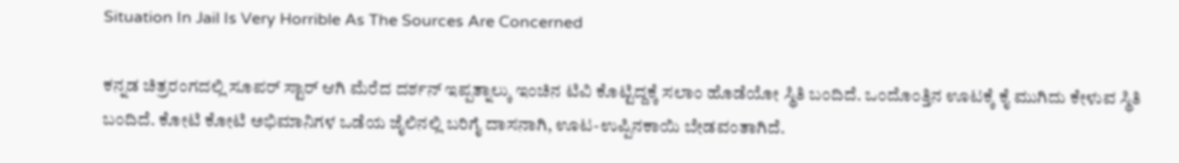Situation In Jail Is Very Horrible As The Sources Are Concerned

ಕನ್ನಡ ಚಿತ್ರರಂಗದಲ್ಲಿ ಸೂಪರ್ ಸ್ಟಾರ್ ಆಗಿ ಮೆರೆದ ದರ್ಶನ್ ಇಪ್ಪತ್ನಾಲ್ಕು ಇಂಚಿನ ಟಿವಿ ಕೊಟ್ಟಿದ್ದಕ್ಕೆ ಸಲಾಂ ಹೊಡೆಯೋ ಸ್ಥಿತಿ ಬಂದಿದೆ. ಒಂದೊಂತ್ತಿನ ಊಟಕ್ಕೆ ಕೈ ಮುಗಿದು ಕೇಳುವ ಸ್ಥಿತಿ ಬಂದಿದೆ. ಕೋಟಿ ಕೋಟಿ ಅಭಿಮಾನಿಗಳ ಒಡೆಯ ಜೈಲಿನಲ್ಲಿ ಬರಿಗೈ ದಾಸನಾಗಿ, ಊಟ-ಉಪ್ಪಿನಕಾಯಿ ಬೇಡವಂತಾಗಿದೆ.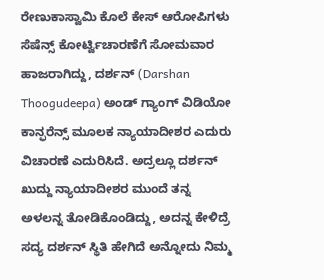ರೇಣುಕಾಸ್ವಾಮಿ ಕೊಲೆ ಕೇಸ್ ಆರೋಪಿಗಳು ಸೆಷೆನ್ಸ್ ಕೋರ್ಟ್ವಿಚಾರಣೆಗೆ ಸೋಮವಾರ ಹಾಜರಾಗಿದ್ದು, ದರ್ಶನ್ (Darshan Thoogudeepa) ಅಂಡ್ ಗ್ಯಾಂಗ್ ವಿಡಿಯೋ ಕಾನ್ಫರೆನ್ಸ್ ಮೂಲಕ ನ್ಯಾಯಾದೀಶರ ಎದುರು ವಿಚಾರಣೆ ಎದುರಿಸಿದೆ. ಅದ್ರಲ್ಲೂ ದರ್ಶನ್ ಖುದ್ದು ನ್ಯಾಯಾದೀಶರ ಮುಂದೆ ತನ್ನ ಅಳಲನ್ನ ತೋಡಿಕೊಂಡಿದ್ದು, ಅದನ್ನ ಕೇಳಿದ್ರೆ ಸದ್ಯ ದರ್ಶನ್ ಸ್ಥಿತಿ ಹೇಗಿದೆ ಅನ್ನೋದು ನಿಮ್ಮ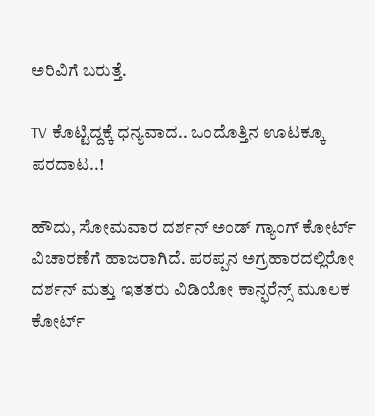ಅರಿವಿಗೆ ಬರುತ್ತೆ.

TV ಕೊಟ್ಟಿದ್ದಕ್ಕೆ ಧನ್ಯವಾದ.. ಒಂದೊತ್ತಿನ ಊಟಕ್ಕೂ ಪರದಾಟ..!

ಹೌದು, ಸೋಮವಾರ ದರ್ಶನ್ ಅಂಡ್ ಗ್ಯಾಂಗ್ ಕೋರ್ಟ್ ವಿಚಾರಣೆಗೆ ಹಾಜರಾಗಿದೆ. ಪರಪ್ಪನ ಅಗ್ರಹಾರದಲ್ಲಿರೋ ದರ್ಶನ್ ಮತ್ತು ಇತತರು ವಿಡಿಯೋ ಕಾನ್ಫರೆನ್ಸ್ ಮೂಲಕ ಕೋರ್ಟ್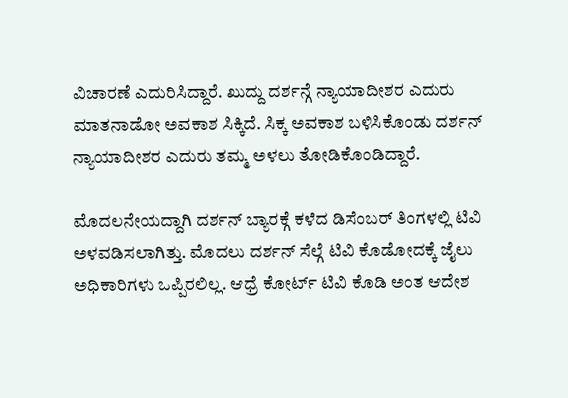ವಿಚಾರಣೆ ಎದುರಿಸಿದ್ದಾರೆ. ಖುದ್ದು ದರ್ಶನ್ಗೆ ನ್ಯಾಯಾದೀಶರ ಎದುರು ಮಾತನಾಡೋ ಅವಕಾಶ ಸಿಕ್ಕಿದೆ. ಸಿಕ್ಕ ಅವಕಾಶ ಬಳಿಸಿಕೊಂಡು ದರ್ಶನ್ ನ್ಯಾಯಾದೀಶರ ಎದುರು ತಮ್ಮ ಅಳಲು ತೋಡಿಕೊಂಡಿದ್ದಾರೆ.

ಮೊದಲನೇಯದ್ದಾಗಿ ದರ್ಶನ್ ಬ್ಯಾರಕ್ಗೆ ಕಳೆದ ಡಿಸೆಂಬರ್ ತಿಂಗಳಲ್ಲಿ ಟಿವಿ ಅಳವಡಿಸಲಾಗಿತ್ತು. ಮೊದಲು ದರ್ಶನ್ ಸೆಲ್ಗೆ ಟಿವಿ ಕೊಡೋದಕ್ಕೆ ಜೈಲು ಅಧಿಕಾರಿಗಳು ಒಪ್ಪಿರಲಿಲ್ಲ. ಆಧ್ರೆ ಕೋರ್ಟ್ ಟಿವಿ ಕೊಡಿ ಅಂತ ಆದೇಶ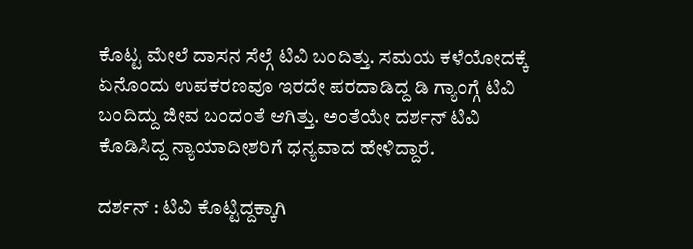ಕೊಟ್ಟ ಮೇಲೆ ದಾಸನ ಸೆಲ್ಗೆ ಟಿವಿ ಬಂದಿತ್ತು. ಸಮಯ ಕಳೆಯೋದಕ್ಕೆ ಏನೊಂದು ಉಪಕರಣವೂ ಇರದೇ ಪರದಾಡಿದ್ದ ಡಿ ಗ್ಯಾಂಗ್ಗೆ ಟಿವಿ ಬಂದಿದ್ದು ಜೀವ ಬಂದಂತೆ ಆಗಿತ್ತು. ಅಂತೆಯೇ ದರ್ಶನ್ ಟಿವಿ ಕೊಡಿಸಿದ್ದ ನ್ಯಾಯಾದೀಶರಿಗೆ ಧನ್ಯವಾದ ಹೇಳಿದ್ದಾರೆ.

ದರ್ಶನ್ : ಟಿವಿ ಕೊಟ್ಟಿದ್ದಕ್ಕಾಗಿ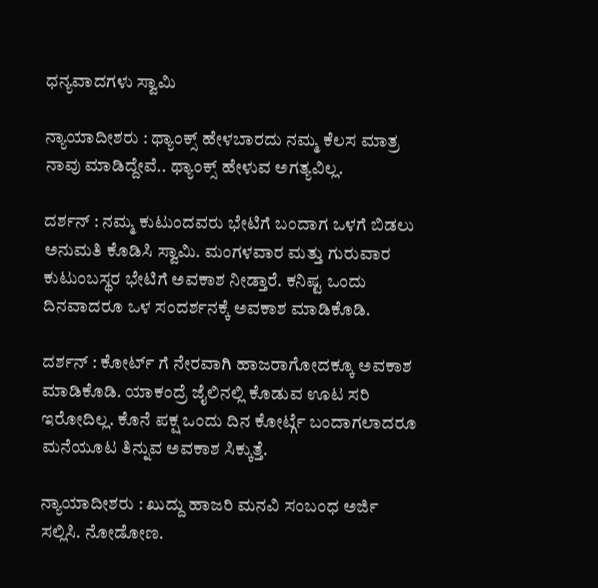ಧನ್ಯವಾದಗಳು ಸ್ವಾಮಿ

ನ್ಯಾಯಾದೀಶರು : ಥ್ಯಾಂಕ್ಸ್ ಹೇಳಬಾರದು ನಮ್ಮ ಕೆಲಸ ಮಾತ್ರ ನಾವು ಮಾಡಿದ್ದೇವೆ.. ಥ್ಯಾಂಕ್ಸ್ ಹೇಳುವ ಅಗತ್ಯವಿಲ್ಲ.

ದರ್ಶನ್ : ನಮ್ಮ ಕುಟುಂದವರು ಭೇಟಿಗೆ ಬಂದಾಗ ಒಳಗೆ ಬಿಡಲು ಅನುಮತಿ ಕೊಡಿಸಿ ಸ್ವಾಮಿ. ಮಂಗಳವಾರ ಮತ್ತು ಗುರುವಾರ ಕುಟುಂಬಸ್ಥರ ಭೇಟಿಗೆ ಅವಕಾಶ ನೀಡ್ತಾರೆ. ಕನಿಷ್ಟ ಒಂದು ದಿನವಾದರೂ ಒಳ ಸಂದರ್ಶನಕ್ಕೆ ಅವಕಾಶ ಮಾಡಿಕೊಡಿ.

ದರ್ಶನ್ : ಕೋರ್ಟ್ ಗೆ ನೇರವಾಗಿ ಹಾಜರಾಗೋದಕ್ಕೂ ಅವಕಾಶ ಮಾಡಿಕೊಡಿ. ಯಾಕಂದ್ರೆ ಜೈಲಿನಲ್ಲಿ ಕೊಡುವ ಊಟ ಸರಿ ಇರೋದಿಲ್ಲ. ಕೊನೆ ಪಕ್ಷ ಒಂದು ದಿನ ಕೋರ್ಟ್ಗೆ ಬಂದಾಗಲಾದರೂ ಮನೆಯೂಟ ತಿನ್ನುವ ಅವಕಾಶ ಸಿಕ್ಕುತ್ತೆ.

ನ್ಯಾಯಾದೀಶರು : ಖುದ್ದು ಹಾಜರಿ ಮನವಿ ಸಂಬಂಧ ಅರ್ಜಿ ಸಲ್ಲಿಸಿ. ನೋಡೋಣ.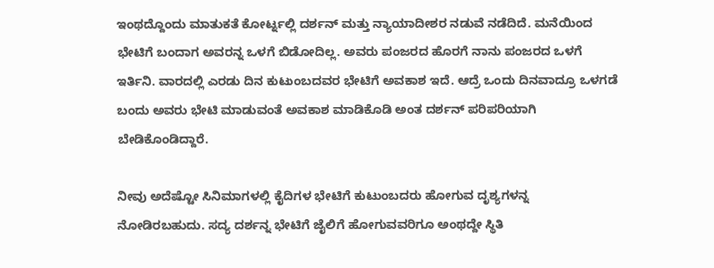ಇಂಥದ್ದೊಂದು ಮಾತುಕತೆ ಕೋರ್ಟ್ನಲ್ಲಿ ದರ್ಶನ್ ಮತ್ತು ನ್ಯಾಯಾದೀಶರ ನಡುವೆ ನಡೆದಿದೆ. ಮನೆಯಿಂದ ಭೇಟಿಗೆ ಬಂದಾಗ ಅವರನ್ನ ಒಳಗೆ ಬಿಡೋದಿಲ್ಲ. ಅವರು ಪಂಜರದ ಹೊರಗೆ ನಾನು ಪಂಜರದ ಒಳಗೆ ಇರ್ತಿನಿ. ವಾರದಲ್ಲಿ ಎರಡು ದಿನ ಕುಟುಂಬದವರ ಭೇಟಿಗೆ ಅವಕಾಶ ಇದೆ. ಆದ್ರೆ ಒಂದು ದಿನವಾದ್ರೂ ಒಳಗಡೆ ಬಂದು ಅವರು ಭೇಟಿ ಮಾಡುವಂತೆ ಅವಕಾಶ ಮಾಡಿಕೊಡಿ ಅಂತ ದರ್ಶನ್ ಪರಿಪರಿಯಾಗಿ ಬೇಡಿಕೊಂಡಿದ್ದಾರೆ.

ನೀವು ಅದೆಷ್ಟೋ ಸಿನಿಮಾಗಳಲ್ಲಿ ಕೈದಿಗಳ ಭೇಟಿಗೆ ಕುಟುಂಬದರು ಹೋಗುವ ದೃಶ್ಯಗಳನ್ನ ನೋಡಿರಬಹುದು. ಸದ್ಯ ದರ್ಶನ್ನ ಭೇಟಿಗೆ ಜೈಲಿಗೆ ಹೋಗುವವರಿಗೂ ಅಂಥದ್ದೇ ಸ್ಥಿತಿ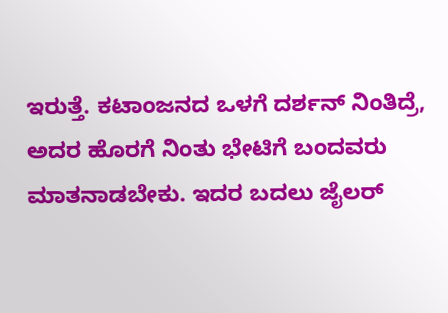ಇರುತ್ತೆ. ಕಟಾಂಜನದ ಒಳಗೆ ದರ್ಶನ್ ನಿಂತಿದ್ರೆ, ಅದರ ಹೊರಗೆ ನಿಂತು ಭೇಟಿಗೆ ಬಂದವರು ಮಾತನಾಡಬೇಕು. ಇದರ ಬದಲು ಜೈಲರ್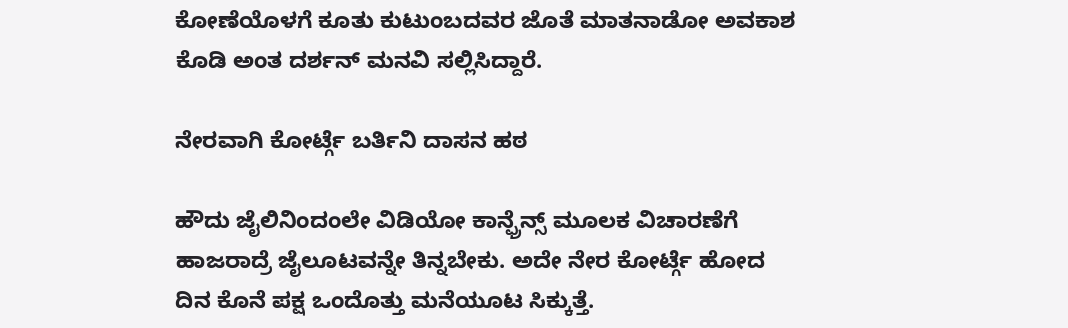ಕೋಣೆಯೊಳಗೆ ಕೂತು ಕುಟುಂಬದವರ ಜೊತೆ ಮಾತನಾಡೋ ಅವಕಾಶ ಕೊಡಿ ಅಂತ ದರ್ಶನ್ ಮನವಿ ಸಲ್ಲಿಸಿದ್ದಾರೆ.

ನೇರವಾಗಿ ಕೋರ್ಟ್ಗೆ ಬರ್ತಿನಿ ದಾಸನ ಹಠ

ಹೌದು ಜೈಲಿನಿಂದಂಲೇ ವಿಡಿಯೋ ಕಾನ್ಫ್ರೆನ್ಸ್ ಮೂಲಕ ವಿಚಾರಣೆಗೆ ಹಾಜರಾದ್ರೆ ಜೈಲೂಟವನ್ನೇ ತಿನ್ನಬೇಕು. ಅದೇ ನೇರ ಕೋರ್ಟ್ಗೆ ಹೋದ ದಿನ ಕೊನೆ ಪಕ್ಷ ಒಂದೊತ್ತು ಮನೆಯೂಟ ಸಿಕ್ಕುತ್ತೆ.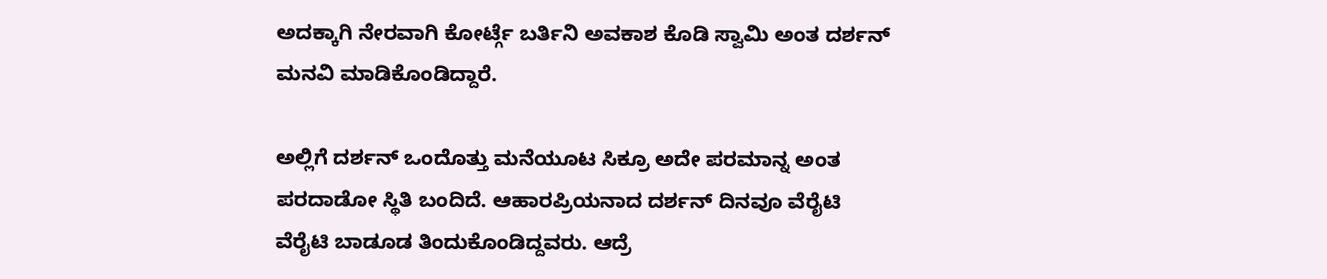ಅದಕ್ಕಾಗಿ ನೇರವಾಗಿ ಕೋರ್ಟ್ಗೆ ಬರ್ತಿನಿ ಅವಕಾಶ ಕೊಡಿ ಸ್ವಾಮಿ ಅಂತ ದರ್ಶನ್ ಮನವಿ ಮಾಡಿಕೊಂಡಿದ್ದಾರೆ.

ಅಲ್ಲಿಗೆ ದರ್ಶನ್ ಒಂದೊತ್ತು ಮನೆಯೂಟ ಸಿಕ್ರೂ ಅದೇ ಪರಮಾನ್ನ ಅಂತ ಪರದಾಡೋ ಸ್ಥಿತಿ ಬಂದಿದೆ. ಆಹಾರಪ್ರಿಯನಾದ ದರ್ಶನ್ ದಿನವೂ ವೆರೈಟಿ ವೆರೈಟಿ ಬಾಡೂಡ ತಿಂದುಕೊಂಡಿದ್ದವರು. ಆದ್ರೆ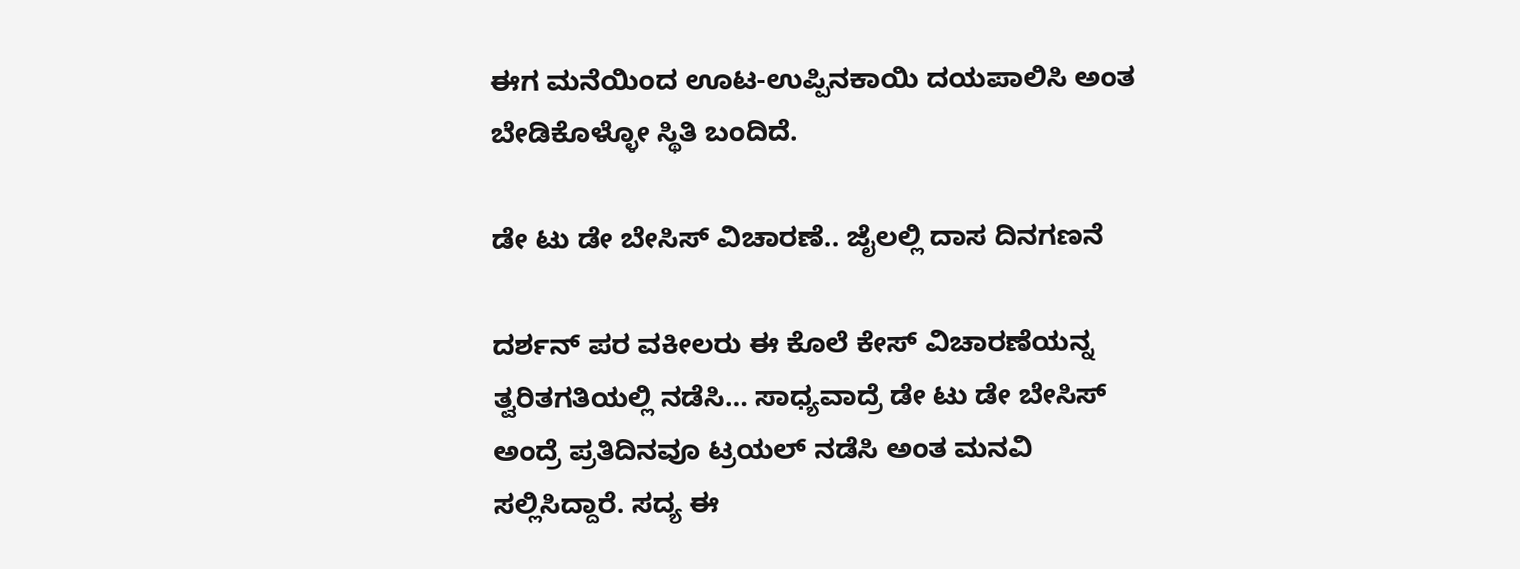ಈಗ ಮನೆಯಿಂದ ಊಟ-ಉಪ್ಪಿನಕಾಯಿ ದಯಪಾಲಿಸಿ ಅಂತ ಬೇಡಿಕೊಳ್ಳೋ ಸ್ಥಿತಿ ಬಂದಿದೆ.

ಡೇ ಟು ಡೇ ಬೇಸಿಸ್ ವಿಚಾರಣೆ.. ಜೈಲಲ್ಲಿ ದಾಸ ದಿನಗಣನೆ

ದರ್ಶನ್ ಪರ ವಕೀಲರು ಈ ಕೊಲೆ ಕೇಸ್ ವಿಚಾರಣೆಯನ್ನ ತ್ವರಿತಗತಿಯಲ್ಲಿ ನಡೆಸಿ… ಸಾಧ್ಯವಾದ್ರೆ ಡೇ ಟು ಡೇ ಬೇಸಿಸ್ ಅಂದ್ರೆ ಪ್ರತಿದಿನವೂ ಟ್ರಯಲ್ ನಡೆಸಿ ಅಂತ ಮನವಿ ಸಲ್ಲಿಸಿದ್ದಾರೆ. ಸದ್ಯ ಈ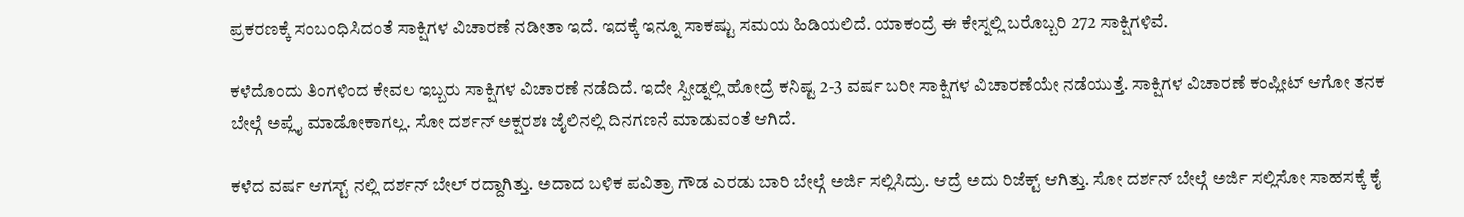ಪ್ರಕರಣಕ್ಕೆ ಸಂಬಂಧಿಸಿದಂತೆ ಸಾಕ್ಷಿಗಳ ವಿಚಾರಣೆ ನಡೀತಾ ಇದೆ. ಇದಕ್ಕೆ ಇನ್ನೂ ಸಾಕಷ್ಟು ಸಮಯ ಹಿಡಿಯಲಿದೆ. ಯಾಕಂದ್ರೆ ಈ ಕೇಸ್ನಲ್ಲಿ ಬರೊಬ್ಬರಿ 272 ಸಾಕ್ಷಿಗಳಿವೆ.

ಕಳೆದೊಂದು ತಿಂಗಳಿಂದ ಕೇವಲ ಇಬ್ಬರು ಸಾಕ್ಷಿಗಳ ವಿಚಾರಣೆ ನಡೆದಿದೆ. ಇದೇ ಸ್ಪೀಡ್ನಲ್ಲಿ ಹೋದ್ರೆ ಕನಿಷ್ಟ 2-3 ವರ್ಷ ಬರೀ ಸಾಕ್ಷಿಗಳ ವಿಚಾರಣೆಯೇ ನಡೆಯುತ್ತೆ. ಸಾಕ್ಷಿಗಳ ವಿಚಾರಣೆ ಕಂಪ್ಲೀಟ್ ಆಗೋ ತನಕ ಬೇಲ್ಗೆ ಅಪ್ಲೈ ಮಾಡೋಕಾಗಲ್ಲ. ಸೋ ದರ್ಶನ್ ಅಕ್ಷರಶಃ ಜೈಲಿನಲ್ಲಿ ದಿನಗಣನೆ ಮಾಡುವಂತೆ ಆಗಿದೆ.

ಕಳೆದ ವರ್ಷ ಆಗಸ್ಟ್ ನಲ್ಲಿ ದರ್ಶನ್ ಬೇಲ್ ರದ್ದಾಗಿತ್ತು. ಅದಾದ ಬಳಿಕ ಪವಿತ್ರಾ ಗೌಡ ಎರಡು ಬಾರಿ ಬೇಲ್ಗೆ ಅರ್ಜಿ ಸಲ್ಲಿಸಿದ್ರು. ಆದ್ರೆ ಅದು ರಿಜೆಕ್ಟ್ ಆಗಿತ್ತು. ಸೋ ದರ್ಶನ್ ಬೇಲ್ಗೆ ಅರ್ಜಿ ಸಲ್ಲಿಸೋ ಸಾಹಸಕ್ಕೆ ಕೈ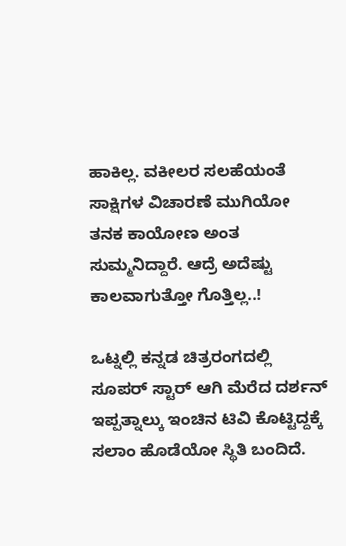ಹಾಕಿಲ್ಲ. ವಕೀಲರ ಸಲಹೆಯಂತೆ ಸಾಕ್ಷಿಗಳ ವಿಚಾರಣೆ ಮುಗಿಯೋ ತನಕ ಕಾಯೋಣ ಅಂತ ಸುಮ್ಮನಿದ್ದಾರೆ. ಆದ್ರೆ ಅದೆಷ್ಟು ಕಾಲವಾಗುತ್ತೋ ಗೊತ್ತಿಲ್ಲ..!

ಒಟ್ನಲ್ಲಿ ಕನ್ನಡ ಚಿತ್ರರಂಗದಲ್ಲಿ ಸೂಪರ್ ಸ್ಟಾರ್ ಆಗಿ ಮೆರೆದ ದರ್ಶನ್ ಇಪ್ಪತ್ನಾಲ್ಕು ಇಂಚಿನ ಟಿವಿ ಕೊಟ್ಟಿದ್ದಕ್ಕೆ ಸಲಾಂ ಹೊಡೆಯೋ ಸ್ಥಿತಿ ಬಂದಿದೆ.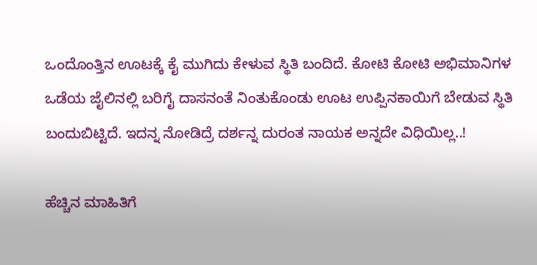ಒಂದೊಂತ್ತಿನ ಊಟಕ್ಕೆ ಕೈ ಮುಗಿದು ಕೇಳುವ ಸ್ಥಿತಿ ಬಂದಿದೆ. ಕೋಟಿ ಕೋಟಿ ಅಭಿಮಾನಿಗಳ ಒಡೆಯ ಜೈಲಿನಲ್ಲಿ ಬರಿಗೈ ದಾಸನಂತೆ ನಿಂತುಕೊಂಡು ಊಟ ಉಪ್ಪಿನಕಾಯಿಗೆ ಬೇಡುವ ಸ್ಥಿತಿ ಬಂದುಬಿಟ್ಟಿದೆ. ಇದನ್ನ ನೋಡಿದ್ರೆ ದರ್ಶನ್ನ ದುರಂತ ನಾಯಕ ಅನ್ನದೇ ವಿಧಿಯಿಲ್ಲ..!

ಹೆಚ್ಚಿನ ಮಾಹಿತಿಗೆ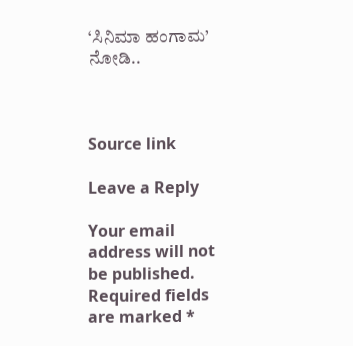‘ಸಿನಿಮಾ ಹಂಗಾಮ’ ನೋಡಿ..



Source link

Leave a Reply

Your email address will not be published. Required fields are marked *